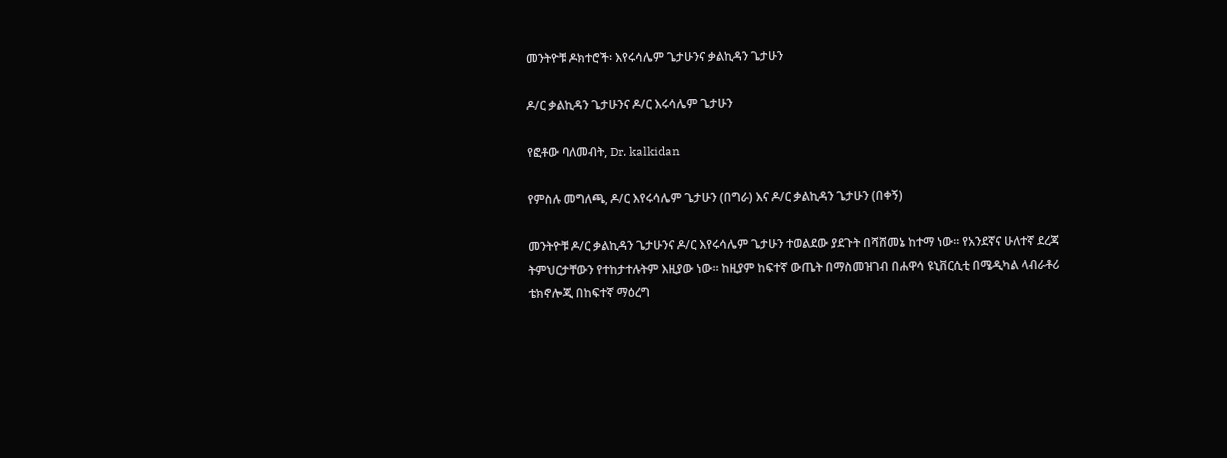መንትዮቹ ዶክተሮች፡ እየሩሳሌም ጌታሁንና ቃልኪዳን ጌታሁን

ዶ/ር ቃልኪዳን ጌታሁንና ዶ/ር እሩሳሌም ጌታሁን

የፎቶው ባለመብት, Dr. kalkidan

የምስሉ መግለጫ, ዶ/ር እየሩሳሌም ጌታሁን (በግራ) እና ዶ/ር ቃልኪዳን ጌታሁን (በቀኝ)

መንትዮቹ ዶ/ር ቃልኪዳን ጌታሁንና ዶ/ር እየሩሳሌም ጌታሁን ተወልደው ያደጉት በሻሸመኔ ከተማ ነው። የአንደኛና ሁለተኛ ደረጃ ትምህርታቸውን የተከታተሉትም እዚያው ነው። ከዚያም ከፍተኛ ውጤት በማስመዝገብ በሐዋሳ ዩኒቨርሲቲ በሜዲካል ላብራቶሪ ቴክኖሎጂ በከፍተኛ ማዕረግ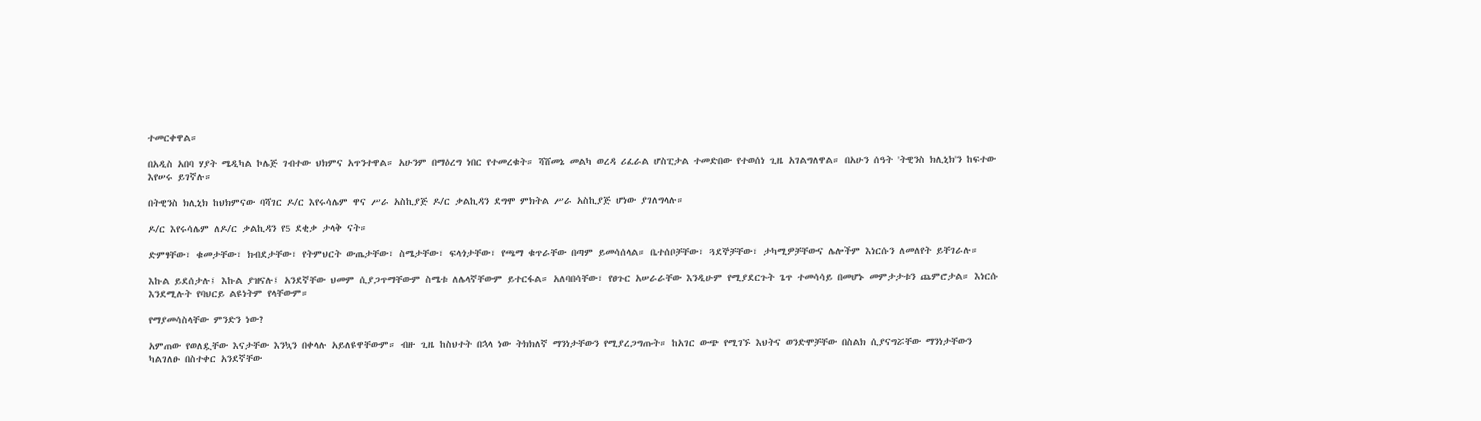ተመርቀዋል።

በአዲስ አበባ ሃያት ሜዲካል ኮሌጅ ገብተው ህክምና አጥንተዋል። አሁንም በማዕረግ ነበር የተመረቁት። ሻሸመኔ መልካ ወረዳ ሪፈራል ሆስፒታል ተመድበው የተወሰነ ጊዜ አገልግለዋል። በአሁን ሰዓት 'ትዊንስ ክሊኒክ'ን ከፍተው እየሠሩ ይገኛሉ።

በትዊንስ ክሊኒክ ከህክምናው ባሻገር ዶ/ር እየሩሳሌም ዋና ሥራ አስኪያጅ ዶ/ር ቃልኪዳን ደግሞ ምክትል ሥራ አስኪያጅ ሆነው ያገለግላሉ።

ዶ/ር እየሩሳሌም ለዶ/ር ቃልኪዳን የ5 ደቂቃ ታላቅ ናት።

ድምፃቸው፣ ቁመታቸው፣ ክብደታቸው፣ የትምህርት ውጤታቸው፣ ስሜታቸው፣ ፍላጎታቸው፣ የጫማ ቁጥራቸው በጣም ይመሳሰላል። ቤተሰቦቻቸው፣ ጓደኞቻቸው፣ ታካሚዎቻቸውና ሌሎችም እነርሱን ለመለየት ይቸገራሉ።

እኩል ይደሰታሉ፤ እኩል ያዝናሉ፤ አንደኛቸው ህመም ሲያጋጥማቸውም ስሜቱ ለሌላኛቸውም ይተርፋል። አለባበሳቸው፣ የፀጉር አሠራራቸው እንዲሁም የሚያደርጉት ጌጥ ተመሳሳይ በመሆኑ መምታታቱን ጨምሮታል። እነርሱ እንደሚሉት የባህርይ ልዩነትም የላቸውም።

የማያመሳስላቸው ምንድን ነው?

አምጠው የወለዷቸው እናታቸው እንኳን በቀላሉ አይለዩዋቸውም። ብዙ ጊዜ ከስህተት በኋላ ነው ትክክለኛ ማንነታቸውን የሚያረጋግጡት። ከአገር ውጭ የሚገኙ እህትና ወንድሞቻቸው በስልክ ሲያናግሯቸው ማንነታቸውን ካልገለፁ በስተቀር አንደኛቸው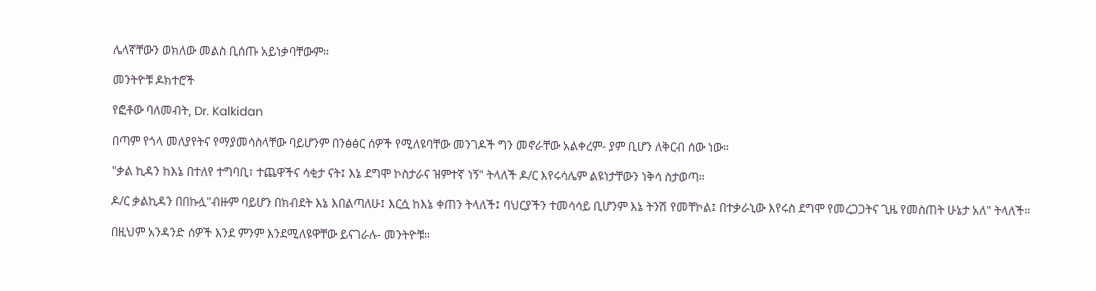ሌላኛቸውን ወክለው መልስ ቢሰጡ አይነቃባቸውም።

መንትዮቹ ዶክተሮች

የፎቶው ባለመብት, Dr. Kalkidan

በጣም የጎላ መለያየትና የማያመሳስላቸው ባይሆንም በንፅፅር ሰዎች የሚለዩባቸው መንገዶች ግን መኖራቸው አልቀረም- ያም ቢሆን ለቅርብ ሰው ነው።

"ቃል ኪዳን ከእኔ በተለየ ተግባቢ፣ ተጨዋችና ሳቂታ ናት፤ እኔ ደግሞ ኮስታራና ዝምተኛ ነኝ" ትላለች ዶ/ር እየሩሳሌም ልዩነታቸውን ነቅሳ ስታወጣ።

ዶ/ር ቃልኪዳን በበኩሏ"ብዙም ባይሆን በክብደት እኔ እበልጣለሁ፤ እርሷ ከእኔ ቀጠን ትላለች፤ ባህርያችን ተመሳሳይ ቢሆንም እኔ ትንሽ የመቸኮል፤ በተቃራኒው እየሩስ ደግሞ የመረጋጋትና ጊዜ የመስጠት ሁኔታ አለ" ትላለች።

በዚህም አንዳንድ ሰዎች እንደ ምንም እንደሚለዩዋቸው ይናገራሉ- መንትዮቹ።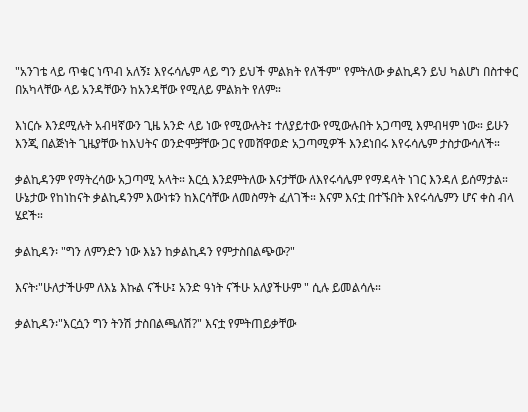"አንገቴ ላይ ጥቁር ነጥብ አለኝ፤ እየሩሳሌም ላይ ግን ይህች ምልክት የለችም" የምትለው ቃልኪዳን ይህ ካልሆነ በስተቀር በአካላቸው ላይ አንዳቸውን ከአንዳቸው የሚለይ ምልክት የለም።

እነርሱ እንደሚሉት አብዛኛውን ጊዜ አንድ ላይ ነው የሚውሉት፤ ተለያይተው የሚውሉበት አጋጣሚ እምብዛም ነው። ይሁን እንጂ በልጅነት ጊዜያቸው ከእህትና ወንድሞቻቸው ጋር የመሸዋወድ አጋጣሚዎች እንደነበሩ እየሩሳሌም ታስታውሳለች።

ቃልኪዳንም የማትረሳው አጋጣሚ አላት። እርሷ እንደምትለው እናታቸው ለእየሩሳሌም የማዳላት ነገር እንዳለ ይሰማታል። ሁኔታው የከነከናት ቃልኪዳንም እውነቱን ከእርሳቸው ለመስማት ፈለገች። እናም እናቷ በተኙበት እየሩሳሌምን ሆና ቀስ ብላ ሄደች።

ቃልኪዳን፡ "ግን ለምንድን ነው እኔን ከቃልኪዳን የምታስበልጭው?"

እናት፡"ሁለታችሁም ለእኔ እኩል ናችሁ፤ አንድ ዓነት ናችሁ አለያችሁም " ሲሉ ይመልሳሉ።

ቃልኪዳን፡"እርሷን ግን ትንሽ ታስበልጫለሽ?" እናቷ የምትጠይቃቸው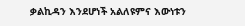ቃልኪዳን እንደሆነች አልለዩምና እውነቱን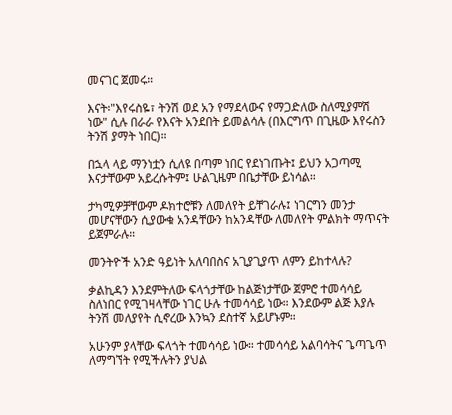መናገር ጀመሩ።

እናት፡"እየሩስዬ፣ ትንሽ ወደ አን የማደላውና የማጋድለው ስለሚያምሽ ነው" ሲሉ በራራ የእናት አንደበት ይመልሳሉ (በእርግጥ በጊዜው እየሩስን ትንሽ ያማት ነበር)።

በኋላ ላይ ማንነቷን ሲለዩ በጣም ነበር የደነገጡት፤ ይህን አጋጣሚ እናታቸውም አይረሱትም፤ ሁልጊዜም በቤታቸው ይነሳል።

ታካሚዎቻቸውም ዶክተሮቹን ለመለየት ይቸገራሉ፤ ነገርግን መንታ መሆናቸውን ሲያውቁ አንዳቸውን ከአንዳቸው ለመለየት ምልክት ማጥናት ይጀምራሉ።

መንትዮች አንድ ዓይነት አለባበስና አጊያጊያጥ ለምን ይከተላሉ?

ቃልኪዳን እንደምትለው ፍላጎታቸው ከልጅነታቸው ጀምሮ ተመሳሳይ ስለነበር የሚገዛላቸው ነገር ሁሉ ተመሳሳይ ነው። እንደውም ልጅ እያሉ ትንሽ መለያየት ሲኖረው እንኳን ደስተኛ አይሆኑም።

አሁንም ያላቸው ፍላጎት ተመሳሳይ ነው። ተመሳሳይ አልባሳትና ጌጣጌጥ ለማግኘት የሚችሉትን ያህል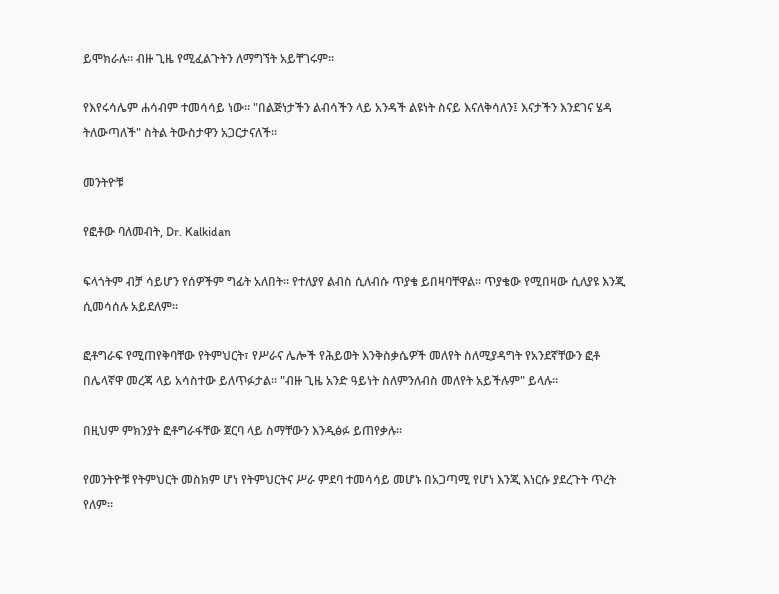ይሞክራሉ። ብዙ ጊዜ የሚፈልጉትን ለማግኘት አይቸገሩም።

የእየሩሳሌም ሐሳብም ተመሳሳይ ነው። "በልጅነታችን ልብሳችን ላይ አንዳች ልዩነት ስናይ እናለቅሳለን፤ እናታችን እንደገና ሄዳ ትለውጣለች" ስትል ትውስታዋን አጋርታናለች።

መንትዮቹ

የፎቶው ባለመብት, Dr. Kalkidan

ፍላጎትም ብቻ ሳይሆን የሰዎችም ግፊት አለበት። የተለያየ ልብስ ሲለብሱ ጥያቄ ይበዛባቸዋል። ጥያቄው የሚበዛው ሲለያዩ እንጂ ሲመሳሰሉ አይደለም።

ፎቶግራፍ የሚጠየቅባቸው የትምህርት፣ የሥራና ሌሎች የሕይወት እንቅስቃሴዎች መለየት ስለሚያዳግት የአንደኛቸውን ፎቶ በሌላኛዋ መረጃ ላይ አሳስተው ይለጥፉታል። "ብዙ ጊዜ አንድ ዓይነት ስለምንለብስ መለየት አይችሉም" ይላሉ።

በዚህም ምክንያት ፎቶግራፋቸው ጀርባ ላይ ስማቸውን እንዲፅፉ ይጠየቃሉ።

የመንትዮቹ የትምህርት መስክም ሆነ የትምህርትና ሥራ ምደባ ተመሳሳይ መሆኑ በአጋጣሚ የሆነ እንጂ እነርሱ ያደረጉት ጥረት የለም።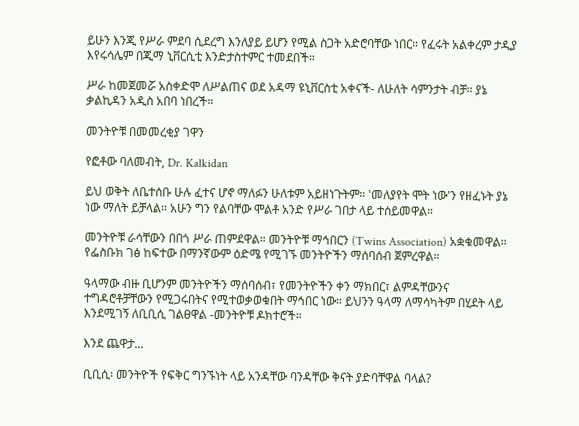ይሁን እንጂ የሥራ ምደባ ሲደረግ እንለያይ ይሆን የሚል ስጋት አድሮባቸው ነበር። የፈሩት አልቀረም ታዲያ እየሩሳሌም በጂማ ኒቨርሲቲ እንድታስተምር ተመደበች።

ሥራ ከመጀመሯ አስቀድሞ ለሥልጠና ወደ አዳማ ዩኒቨርስቲ አቀናች- ለሁለት ሳምንታት ብቻ። ያኔ ቃልኪዳን አዲስ አበባ ነበረች።

መንትዮቹ በመመረቂያ ገዋን

የፎቶው ባለመብት, Dr. Kalkidan

ይህ ወቅት ለቤተሰቡ ሁሉ ፈተና ሆኖ ማለፉን ሁለቱም አይዘነጉትም። 'መለያየት ሞት ነው'ን የዘፈኑት ያኔ ነው ማለት ይቻላል። አሁን ግን የልባቸው ሞልቶ አንድ የሥራ ገበታ ላይ ተሰይመዋል።

መንትዮቹ ራሳቸውን በበጎ ሥራ ጠምደዋል። መንትዮቹ ማኅበርን (Twins Association) አቋቁመዋል። የፌስቡክ ገፅ ከፍተው በማንኛውም ዕድሜ የሚገኙ መንትዮችን ማሰባሰብ ጀምረዋል።

ዓላማው ብዙ ቢሆንም መንትዮችን ማሰባሰብ፣ የመንትዮችን ቀን ማክበር፣ ልምዳቸውንና ተግዳሮቶቻቸውን የሚጋሩበትና የሚተወቃወቁበት ማኅበር ነው። ይህንን ዓላማ ለማሳካትም በሂደት ላይ እንደሚገኝ ለቢቢሲ ገልፀዋል -መንትዮቹ ዶክተሮች።

እንደ ጨዋታ...

ቢቢሲ፡ መንትዮች የፍቅር ግንኙነት ላይ አንዳቸው ባንዳቸው ቅናት ያድባቸዋል ባላል?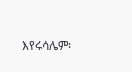እየሩሳሌም፡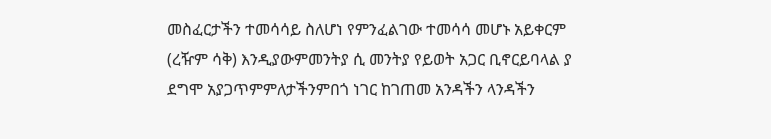መስፈርታችን ተመሳሳይ ስለሆነ የምንፈልገው ተመሳሳ መሆኑ አይቀርም (ረዥም ሳቅ) እንዲያውምመንትያ ሲ መንትያ የይወት አጋር ቢኖርይባላል ያ ደግሞ አያጋጥምምለታችንምበጎ ነገር ከገጠመ አንዳችን ላንዳችን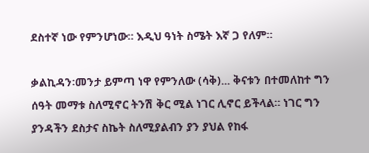ደስተኛ ነው የምንሆነው። እዲህ ዓነት ስሜት እኛ ጋ የለም።

ቃልኪዳን፡መንታ ይምጣ ነዋ የምንለው (ሳቅ)... ቅናቱን በተመለከተ ግን ሰዓት መማቱ ስለሚኖር ትንሽ ቅር ሚል ነገር ሊኖር ይችላል። ነገር ግን ያንዳችን ደስታና ስኬት ስለሚያልብን ያን ያህል የከፋ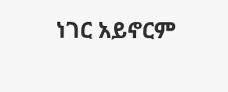ነገር አይኖርም